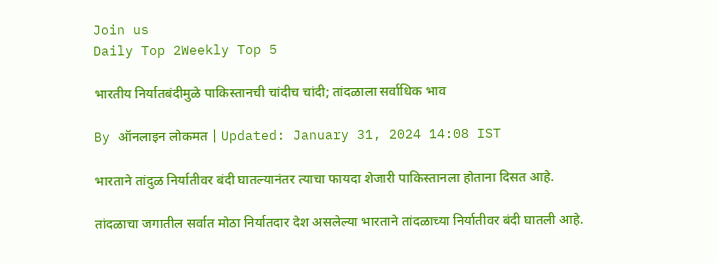Join us
Daily Top 2Weekly Top 5

भारतीय निर्यातबंदीमुळे पाकिस्तानची चांदीच चांदी; तांदळाला सर्वाधिक भाव

By ऑनलाइन लोकमत | Updated: January 31, 2024 14:08 IST

भारताने तांदुळ निर्यातीवर बंदी घातल्यानंतर त्याचा फायदा शेजारी पाकिस्तानला होताना दिसत आहे.

तांदळाचा जगातील सर्वात मोठा निर्यातदार देश असलेल्या भारताने तांदळाच्या निर्यातीवर बंदी घातली आहे.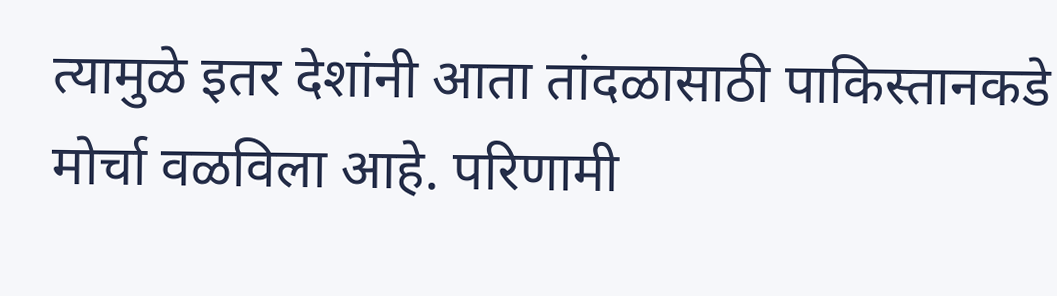त्यामुळे इतर देशांनी आता तांदळासाठी पाकिस्तानकडे मोर्चा वळविला आहे. परिणामी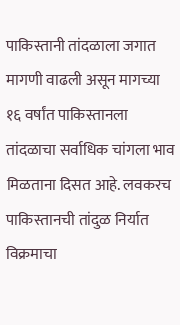पाकिस्तानी तांदळाला जगात मागणी वाढली असून मागच्या १६ वर्षांत पाकिस्तानला तांदळाचा सर्वाधिक चांगला भाव मिळताना दिसत आहे. लवकरच पाकिस्तानची तांदुळ निर्यात विक्रमाचा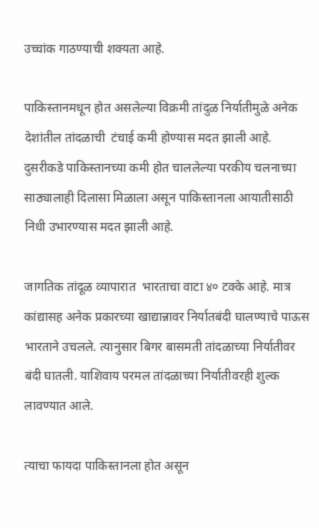उच्चांक गाठण्याची शक्यता आहे.

पाकिस्तानमधून होत असलेल्या विक्रमी तांदुळ निर्यातीमुळे अनेक देशांतील तांदळाची  टंचाई कमी होण्यास मदत झाली आहे. दुसरीकडे पाकिस्तानच्या कमी होत चाललेल्या परकीय चलनाच्या साठ्यालाही दिलासा मिळाला असून पाकिस्तानला आयातीसाठी निधी उभारण्यास मदत झाली आहे.

जागतिक तांदूळ व्यापारात  भारताचा वाटा ४० टक्के आहे. मात्र कांद्यासह अनेक प्रकारच्या खाद्यान्नावर निर्यातबंदी घालण्याचे पाऊस भारताने उचलले. त्यानुसार बिगर बासमती तांदळाच्या निर्यातीवर बंदी घातली. याशिवाय परमल तांदळाच्या निर्यातीवरही शुल्क लावण्यात आले.

त्याचा फायदा पाकिस्तानला होत असून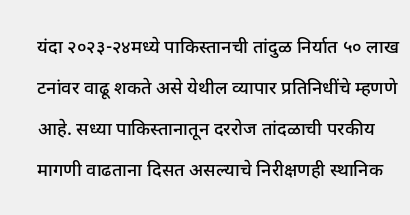यंदा २०२३-२४मध्ये पाकिस्तानची तांदुळ निर्यात ५० लाख टनांवर वाढू शकते असे येथील व्यापार प्रतिनिधींचे म्हणणे आहे. सध्या पाकिस्तानातून दररोज तांदळाची परकीय मागणी वाढताना दिसत असल्याचे निरीक्षणही स्थानिक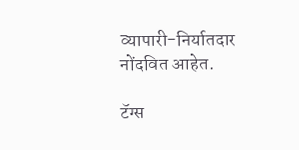व्यापारी-निर्यातदार नोंदवित आहेत.

टॅग्स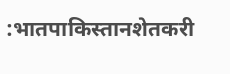:भातपाकिस्तानशेतकरी